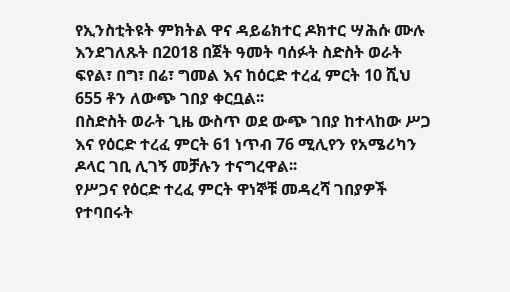የኢንስቲትዩት ምክትል ዋና ዳይሬክተር ዶክተር ሣሕሱ ሙሉ እንደገለጹት በ2018 በጀት ዓመት ባሰፉት ስድስት ወራት ፍየል፣ በግ፣ በሬ፣ ግመል እና ከዕርድ ተረፈ ምርት 10 ሺህ 655 ቶን ለውጭ ገበያ ቀርቧል፡፡
በስድስት ወራት ጊዜ ውስጥ ወደ ውጭ ገበያ ከተላከው ሥጋ እና የዕርድ ተረፈ ምርት 61 ነጥብ 76 ሚሊየን የአሜሪካን ዶላር ገቢ ሊገኝ መቻሉን ተናግረዋል፡፡
የሥጋና የዕርድ ተረፈ ምርት ዋነኞቹ መዳረሻ ገበያዎች የተባበሩት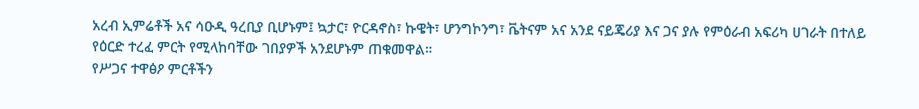አረብ ኢምሬቶች አና ሳዑዲ ዓረቢያ ቢሆኑም፤ ኳታር፣ ዮርዳኖስ፣ ኩዌት፣ ሆንግኮንግ፣ ቬትናም አና አንደ ናይጄሪያ እና ጋና ያሉ የምዕራብ አፍሪካ ሀገራት በተለይ የዕርድ ተረፈ ምርት የሚላከባቸው ገበያዎች አንደሆኑም ጠቁመዋል።
የሥጋና ተዋፅዖ ምርቶችን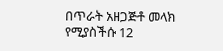በጥራት አዘጋጅቶ መላክ የሚያስችሱ 12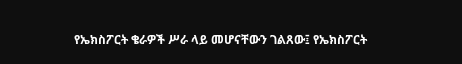የኤክስፖርት ቄራዎች ሥራ ላይ መሆናቸውን ገልጸው፤ የኤክስፖርት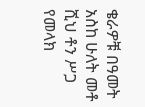ቄራዎቹ በዓመት አስከ ሁለት መቶ ሺህ ቶን ሥጋ የመላክ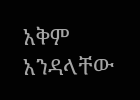አቅም አንዳላቸው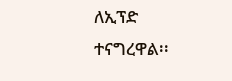ለኢፕድ ተናግረዋል፡፡